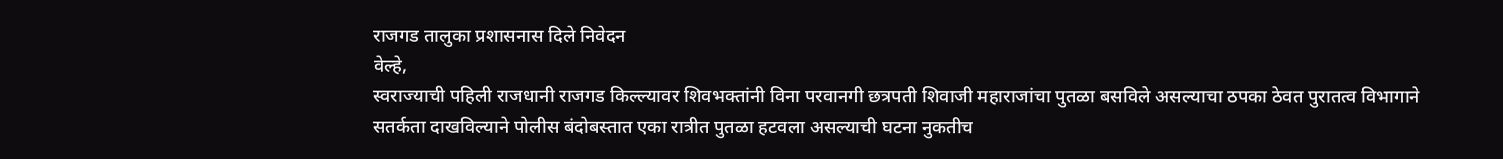राजगड तालुका प्रशासनास दिले निवेदन
वेल्हे,
स्वराज्याची पहिली राजधानी राजगड किल्ल्यावर शिवभक्तांनी विना परवानगी छत्रपती शिवाजी महाराजांचा पुतळा बसविले असल्याचा ठपका ठेवत पुरातत्व विभागाने सतर्कता दाखविल्याने पोलीस बंदोबस्तात एका रात्रीत पुतळा हटवला असल्याची घटना नुकतीच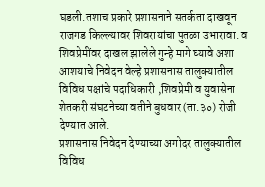घडली.तशाच प्रकारे प्रशासनाने सतर्कता दाखवून राजगड किल्ल्यावर शिवरायांचा पुतळा उभारावा. व शिवप्रेमींवर दाखल झालेले गुन्हे मागे घ्यावे अशा आशयाचे निवेदन वेल्हे प्रशासनास तालुक्यातील विविध पक्षांचे पदाधिकारी ,शिवप्रेमी व युवासेना शेतकरी संघटनेच्या वतीने बुधवार (ता.३०) रोजी देण्यात आले.
प्रशासनास निवेदन देण्याच्या अगोदर तालुक्यातील विविध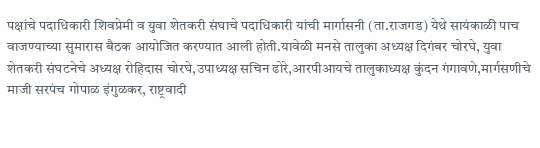पक्षांचे पदाधिकारी शिवप्रेमी व युवा शेतकरी संघाचे पदाधिकारी यांची मार्गासनी (ता.राजगड) येथे सायंकाळी पाच वाजण्याच्या सुमारास बैठक आयोजित करण्यात आली होती.यावेळी मनसे तालुका अध्यक्ष दिगंबर चोरघे, युवा शेतकरी संघटनेचे अध्यक्ष रोहिदास चोरघे,उपाध्यक्ष सचिन ढोरे,आरपीआयचे तालुकाध्यक्ष कुंदन गंगावणे,मार्गसणीचे माजी सरपंच गोपाळ इंगुळकर, राष्ट्रवादी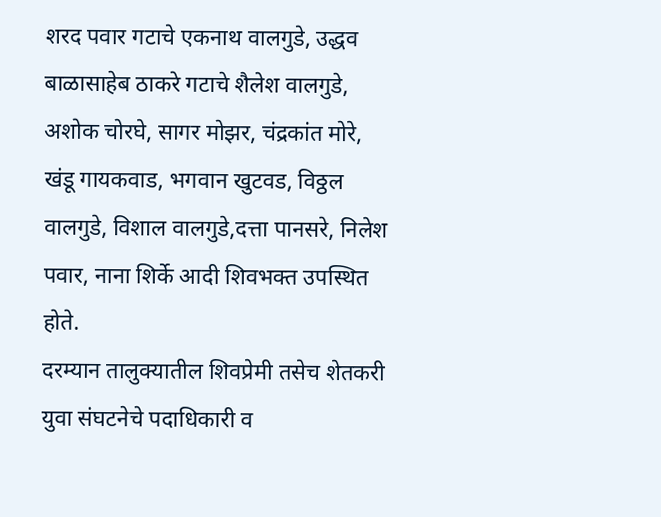शरद पवार गटाचे एकनाथ वालगुडे, उद्धव बाळासाहेब ठाकरे गटाचे शैलेश वालगुडे, अशोक चोरघे, सागर मोझर, चंद्रकांत मोरे, खंडू गायकवाड, भगवान खुटवड, विठ्ठल वालगुडे, विशाल वालगुडे,दत्ता पानसरे, निलेश पवार, नाना शिर्के आदी शिवभक्त उपस्थित होते.
दरम्यान तालुक्यातील शिवप्रेमी तसेच शेतकरी युवा संघटनेचे पदाधिकारी व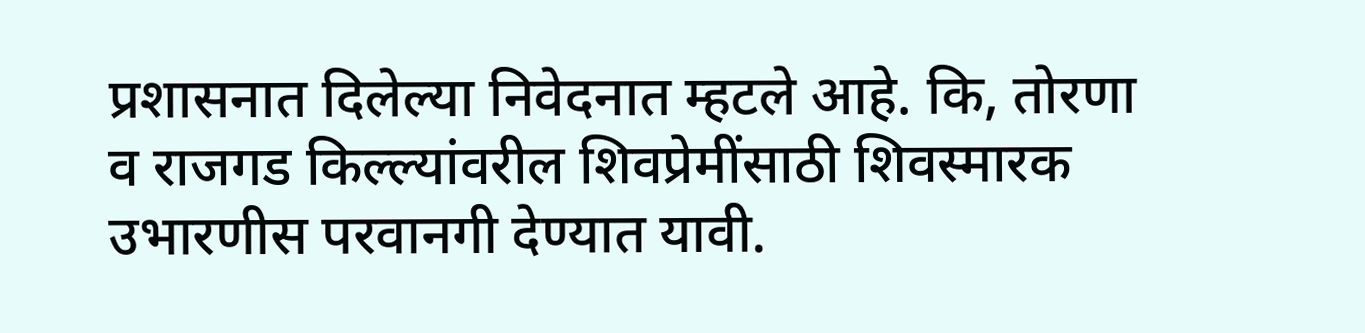प्रशासनात दिलेल्या निवेदनात म्हटले आहे. कि, तोरणा व राजगड किल्ल्यांवरील शिवप्रेमींसाठी शिवस्मारक उभारणीस परवानगी देण्यात यावी.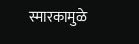स्मारकामुळे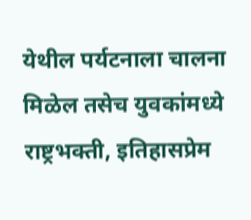येथील पर्यटनाला चालना मिळेल तसेच युवकांमध्ये राष्ट्रभक्ती, इतिहासप्रेम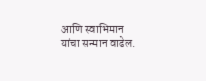आणि स्वाभिमान यांचा सन्मान वाढेल.